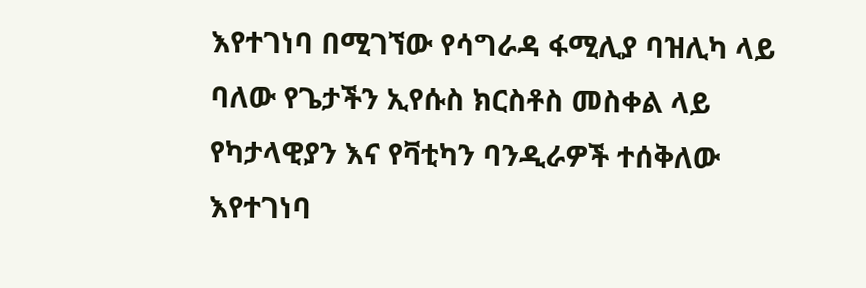እየተገነባ በሚገኘው የሳግራዳ ፋሚሊያ ባዝሊካ ላይ ባለው የጌታችን ኢየሱስ ክርስቶስ መስቀል ላይ የካታላዊያን እና የቫቲካን ባንዲራዎች ተሰቅለው እየተገነባ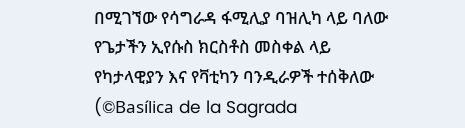በሚገኘው የሳግራዳ ፋሚሊያ ባዝሊካ ላይ ባለው የጌታችን ኢየሱስ ክርስቶስ መስቀል ላይ የካታላዊያን እና የቫቲካን ባንዲራዎች ተሰቅለው   (©Basílica de la Sagrada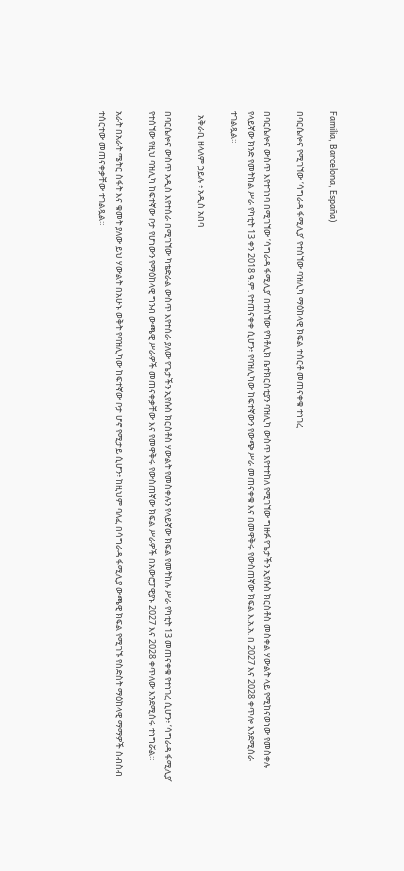Familia, Barcelona, España)

በባርሴሎና የሚገኘው ‘ሳግራዳ ፋሚሊያ’ የተሰኘው ባዝሊካ ማዕከላዊ ክፍል ተሰርቶ መጠናቀቁ ተነገረ

በባርሴሎና ውስጥ እየተገነባ በሚገኘው ‘ሳግራዳ ፋሚሊያ’ በተሰኘው የካቶሊክ ቤተክርስቲያን ባዝሊካ ውስጥ እየተተከለ የሚገኘው ግዙፉ የጌታችን ኢየሱስ ክርስቶስ መስቀል ሃውልት ላይ የሚከናወነው የመስቀሉ የላይኛው ክንድ የመትከል ሥራ የካቲት 13 ቀን 2018 ዓ.ም. የተጠናቀቀ ሲሆን፥ የባዝሊካው ከፍተኛውን የውጭ ሥራ መጠናቀቁ እና በመዋቅሩ የውስጠኛው ክፍል እ.አ.አ. በ 2027 እና 2028 ቀጥሎ እንደሚሰራ ተገልጿል።

  አቅራቢ ዘላለም ኃይሉ ፥ አዲስ አበባ

በባርሴሎና ውስጥ አዲስ እየተሰራ በሚገኘው ካቴድራል ውስጥ እየተሰራ ያለው የጌታችን ኢየሱስ ክርስቶስ ሃውልት የመስቀሉን የላይኛው ክፍል የመትከሉ ሥራ የካቲት 13 መጠናቀቁ የተነገረ ሲሆን፥ ‘ሳግራዳ ፋሚሊያ’ የተሰኘው የዚህ ባዝሊካ ከፍተኛው ቦታ የሆነውን የማዕከላዊ ግንብ ውጫዊ ሥራዎች መጠናቀቃቸው እና የመዋቅሩ የውስጠኛው ክፍል ሥራዎች በአውሮፓዊያኑ 2027 እና 2028 ቀጥለው እንደሚሰሩ ተነግሯል።

አራት በአራት ሜትር ስፋት እና ቁመት ያለው ይህ ሃውልት በአሁኑ ወቅት የባዝሊካው ከፍተኛው ቦታ ሆኖ የሚታይ ሲሆን፥ ከዚህም ባለፈ በሳግራዳ ፋሚሊያ ውጫዊ ክፍል የሚገኙ የስድስት ማዕከላዊ ማማዎች ስብስብ ተሰርተው መጠናቀቃቸው ተገልጿል።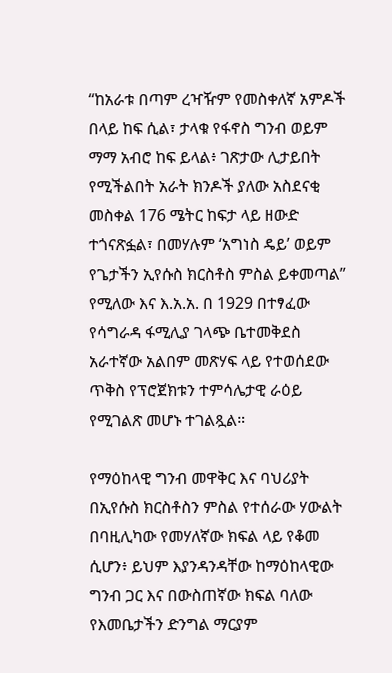“ከአራቱ በጣም ረዣዥም የመስቀለኛ አምዶች በላይ ከፍ ሲል፣ ታላቁ የፋኖስ ግንብ ወይም ማማ አብሮ ከፍ ይላል፥ ገጽታው ሊታይበት የሚችልበት አራት ክንዶች ያለው አስደናቂ መስቀል 176 ሜትር ከፍታ ላይ ዘውድ ተጎናጽፏል፣ በመሃሉም ‘አግነስ ዴይ’ ወይም የጌታችን ኢየሱስ ክርስቶስ ምስል ይቀመጣል” የሚለው እና እ.አ.አ. በ 1929 በተፃፈው የሳግራዳ ፋሚሊያ ገላጭ ቤተመቅደስ አራተኛው አልበም መጽሃፍ ላይ የተወሰደው ጥቅስ የፕሮጀክቱን ተምሳሌታዊ ራዕይ የሚገልጽ መሆኑ ተገልጿል።

የማዕከላዊ ግንብ መዋቅር እና ባህሪያት
በኢየሱስ ክርስቶስን ምስል የተሰራው ሃውልት በባዚሊካው የመሃለኛው ክፍል ላይ የቆመ ሲሆን፥ ይህም እያንዳንዳቸው ከማዕከላዊው ግንብ ጋር እና በውስጠኛው ክፍል ባለው የእመቤታችን ድንግል ማርያም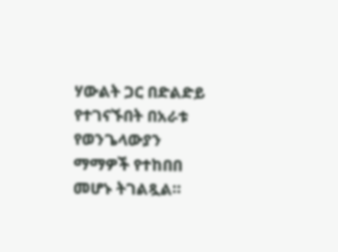ሃውልት ጋር በድልድይ የተገናኙበት በአራቱ የወንጌላውያን ማማዎች የተከበበ መሆኑ ትገልጿል።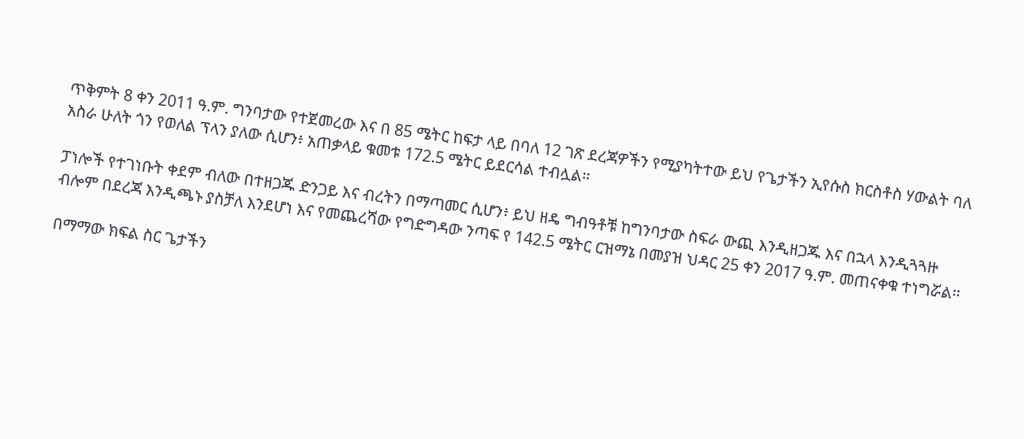ጥቅምት 8 ቀን 2011 ዓ.ም. ግንባታው የተጀመረው እና በ 85 ሜትር ከፍታ ላይ በባለ 12 ገጽ ደረጃዎችን የሚያካትተው ይህ የጌታችን ኢየሱስ ክርስቶስ ሃውልት ባለ አስራ ሁለት ጎን የወለል ፕላን ያለው ሲሆን፥ አጠቃላይ ቁመቱ 172.5 ሜትር ይደርሳል ተብሏል።

ፓነሎች የተገነቡት ቀደም ብለው በተዘጋጁ ድንጋይ እና ብረትን በማጣመር ሲሆን፥ ይህ ዘዴ ግብዓቶቹ ከግንባታው ስፍራ ውጪ እንዲዘጋጁ እና በኋላ እንዲጓጓዙ ብሎም በደረጃ እንዲጫኑ ያስቻለ እንደሆነ እና የመጨረሻው የግድግዳው ንጣፍ የ 142.5 ሜትር ርዝማኔ በመያዝ ህዳር 25 ቀን 2017 ዓ.ም. መጠናቀቁ ተነግሯል።

በማማው ክፍል ስር ጌታችን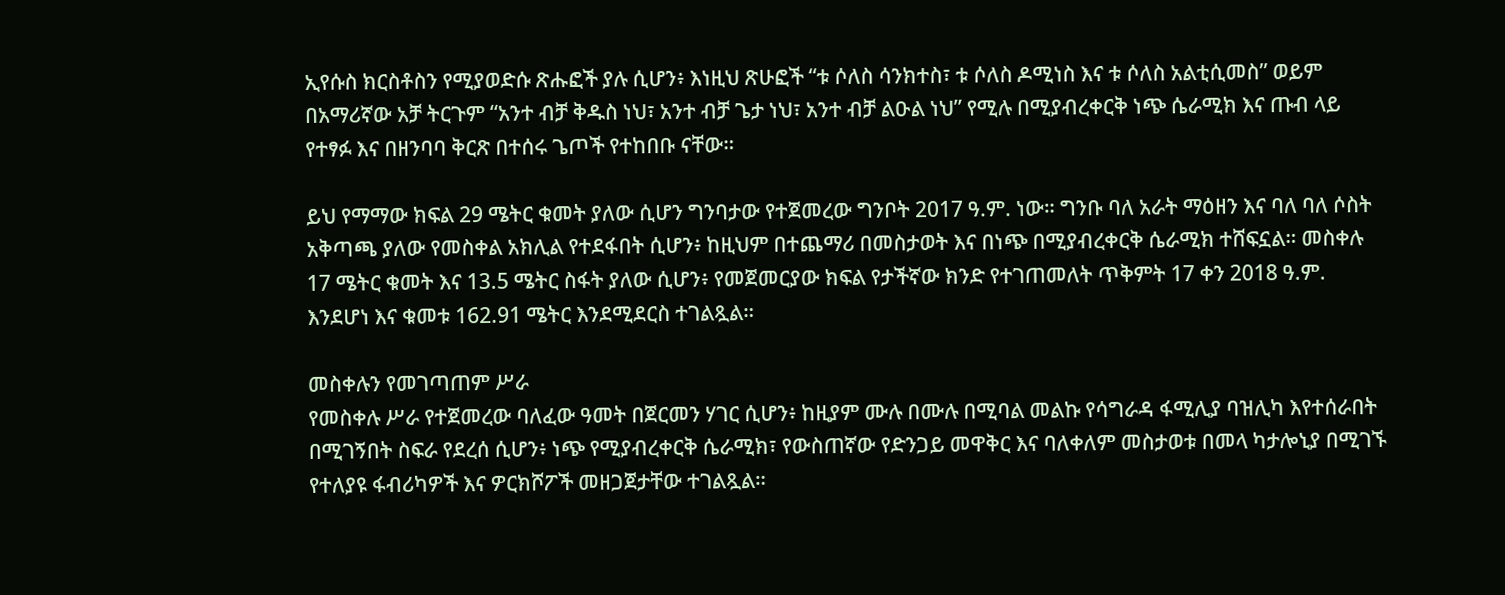ኢየሱስ ክርስቶስን የሚያወድሱ ጽሑፎች ያሉ ሲሆን፥ እነዚህ ጽሁፎች “ቱ ሶለስ ሳንክተስ፣ ቱ ሶለስ ዶሚነስ እና ቱ ሶለስ አልቲሲመስ” ወይም በአማሪኛው አቻ ትርጉም “አንተ ብቻ ቅዱስ ነህ፣ አንተ ብቻ ጌታ ነህ፣ አንተ ብቻ ልዑል ነህ” የሚሉ በሚያብረቀርቅ ነጭ ሴራሚክ እና ጡብ ላይ የተፃፉ እና በዘንባባ ቅርጽ በተሰሩ ጌጦች የተከበቡ ናቸው።

ይህ የማማው ክፍል 29 ሜትር ቁመት ያለው ሲሆን ግንባታው የተጀመረው ግንቦት 2017 ዓ.ም. ነው። ግንቡ ባለ አራት ማዕዘን እና ባለ ባለ ሶስት አቅጣጫ ያለው የመስቀል አክሊል የተደፋበት ሲሆን፥ ከዚህም በተጨማሪ በመስታወት እና በነጭ በሚያብረቀርቅ ሴራሚክ ተሸፍኗል። መስቀሉ 17 ሜትር ቁመት እና 13.5 ሜትር ስፋት ያለው ሲሆን፥ የመጀመርያው ክፍል የታችኛው ክንድ የተገጠመለት ጥቅምት 17 ቀን 2018 ዓ.ም. እንደሆነ እና ቁመቱ 162.91 ሜትር እንደሚደርስ ተገልጿል።

መስቀሉን የመገጣጠም ሥራ
የመስቀሉ ሥራ የተጀመረው ባለፈው ዓመት በጀርመን ሃገር ሲሆን፥ ከዚያም ሙሉ በሙሉ በሚባል መልኩ የሳግራዳ ፋሚሊያ ባዝሊካ እየተሰራበት በሚገኝበት ስፍራ የደረሰ ሲሆን፥ ነጭ የሚያብረቀርቅ ሴራሚክ፣ የውስጠኛው የድንጋይ መዋቅር እና ባለቀለም መስታወቱ በመላ ካታሎኒያ በሚገኙ የተለያዩ ፋብሪካዎች እና ዎርክሾፖች መዘጋጀታቸው ተገልጿል።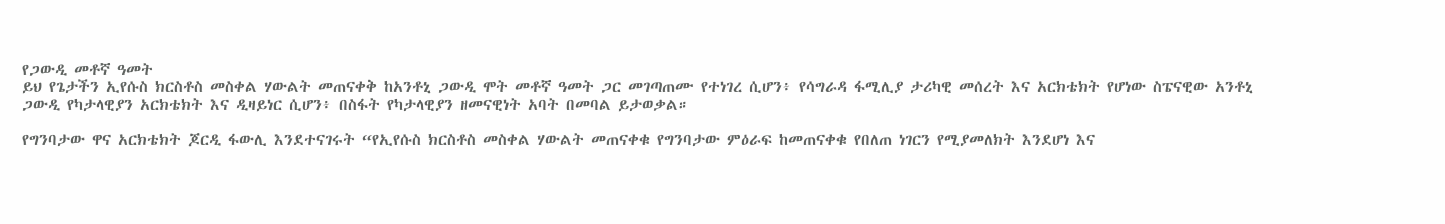የጋውዲ መቶኛ ዓመት
ይህ የጌታችን ኢየሱስ ክርስቶስ መስቀል ሃውልት መጠናቀቅ ከአንቶኒ ጋውዲ ሞት መቶኛ ዓመት ጋር መገጣጠሙ የተነገረ ሲሆን፥ የሳግራዳ ፋሚሊያ ታሪካዊ መሰረት እና አርክቴክት የሆነው ስፔናዊው አንቶኒ ጋውዲ የካታላዊያን አርክቴክት እና ዲዛይነር ሲሆን፥ በስፋት የካታላዊያን ዘመናዊነት አባት በመባል ይታወቃል።

የግንባታው ዋና አርክቴክት ጆርዲ ፋውሊ እንደተናገሩት “የኢየሱስ ክርስቶስ መስቀል ሃውልት መጠናቀቁ የግንባታው ምዕራፍ ከመጠናቀቁ የበለጠ ነገርን የሚያመለክት እንደሆነ እና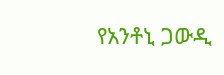የአንቶኒ ጋውዲ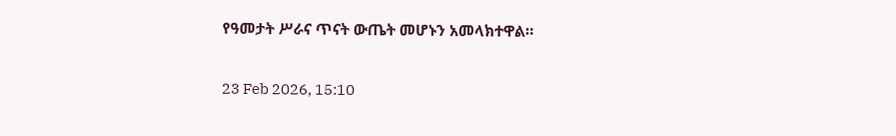የዓመታት ሥራና ጥናት ውጤት መሆኑን አመላክተዋል።

23 Feb 2026, 15:10